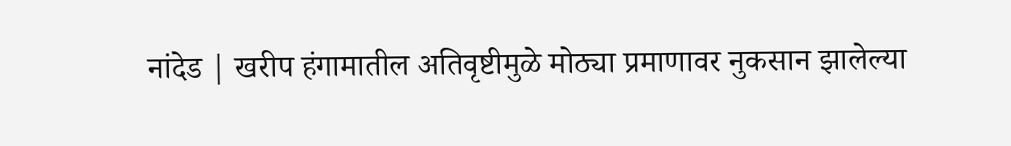नांदेड | खरीप हंगामातील अतिवृष्टीमुळे मोठ्या प्रमाणावर नुकसान झालेल्या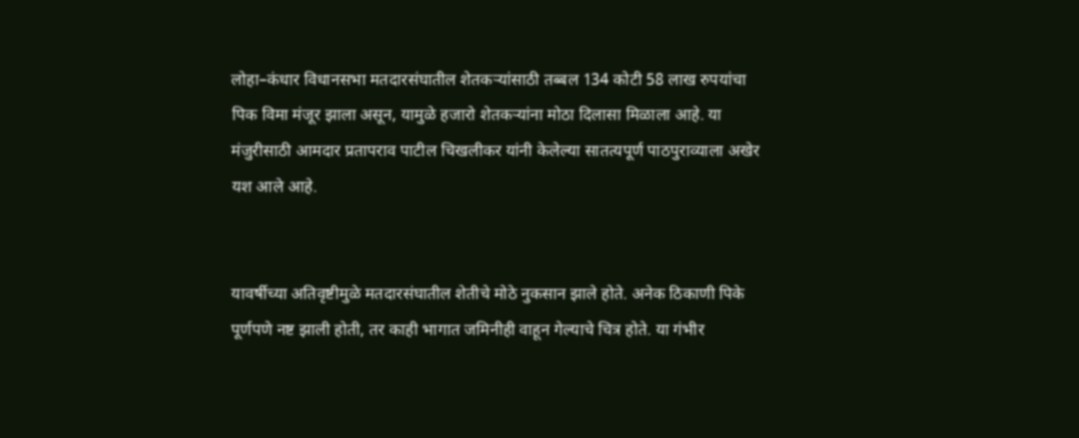लोहा–कंधार विधानसभा मतदारसंघातील शेतकऱ्यांसाठी तब्बल 134 कोटी 58 लाख रुपयांचा पिक विमा मंजूर झाला असून, यामुळे हजारो शेतकऱ्यांना मोठा दिलासा मिळाला आहे. या मंजुरीसाठी आमदार प्रतापराव पाटील चिखलीकर यांनी केलेल्या सातत्यपूर्ण पाठपुराव्याला अखेर यश आले आहे.


यावर्षीच्या अतिवृष्टीमुळे मतदारसंघातील शेतीचे मोठे नुकसान झाले होते. अनेक ठिकाणी पिके पूर्णपणे नष्ट झाली होती, तर काही भागात जमिनीही वाहून गेल्याचे चित्र होते. या गंभीर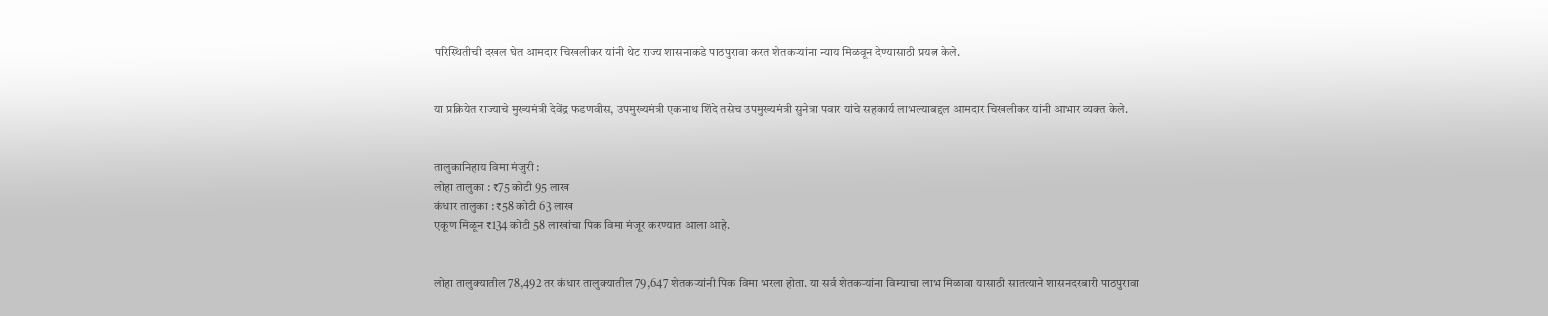परिस्थितीची दखल घेत आमदार चिखलीकर यांनी थेट राज्य शासनाकडे पाठपुरावा करत शेतकऱ्यांना न्याय मिळवून देण्यासाठी प्रयत्न केले.


या प्रक्रियेत राज्याचे मुख्यमंत्री देवेंद्र फडणवीस, उपमुख्यमंत्री एकनाथ शिंदे तसेच उपमुख्यमंत्री सुनेत्रा पवार यांचे सहकार्य लाभल्याबद्दल आमदार चिखलीकर यांनी आभार व्यक्त केले.


तालुकानिहाय विमा मंजुरी :
लोहा तालुका : ₹75 कोटी 95 लाख
कंधार तालुका : ₹58 कोटी 63 लाख
एकूण मिळून ₹134 कोटी 58 लाखांचा पिक विमा मंजूर करण्यात आला आहे.


लोहा तालुक्यातील 78,492 तर कंधार तालुक्यातील 79,647 शेतकऱ्यांनी पिक विमा भरला होता. या सर्व शेतकऱ्यांना विम्याचा लाभ मिळावा यासाठी सातत्याने शासनदरबारी पाठपुरावा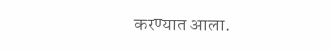करण्यात आला.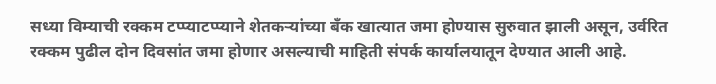सध्या विम्याची रक्कम टप्प्याटप्प्याने शेतकऱ्यांच्या बँक खात्यात जमा होण्यास सुरुवात झाली असून, उर्वरित रक्कम पुढील दोन दिवसांत जमा होणार असल्याची माहिती संपर्क कार्यालयातून देण्यात आली आहे.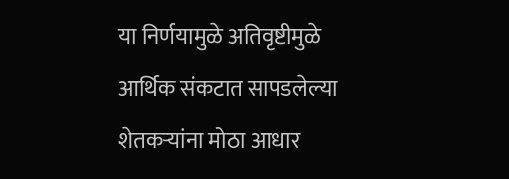या निर्णयामुळे अतिवृष्टीमुळे आर्थिक संकटात सापडलेल्या शेतकऱ्यांना मोठा आधार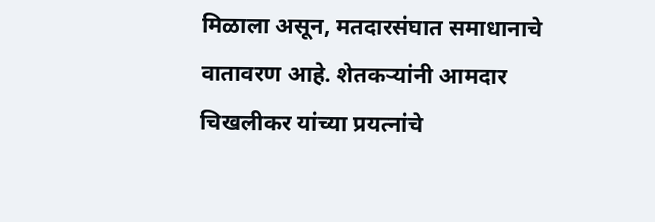मिळाला असून, मतदारसंघात समाधानाचे वातावरण आहे. शेतकऱ्यांनी आमदार चिखलीकर यांच्या प्रयत्नांचे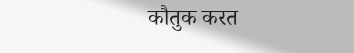कौतुक करत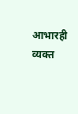आभारही व्यक्त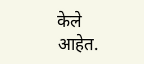केले आहेत.